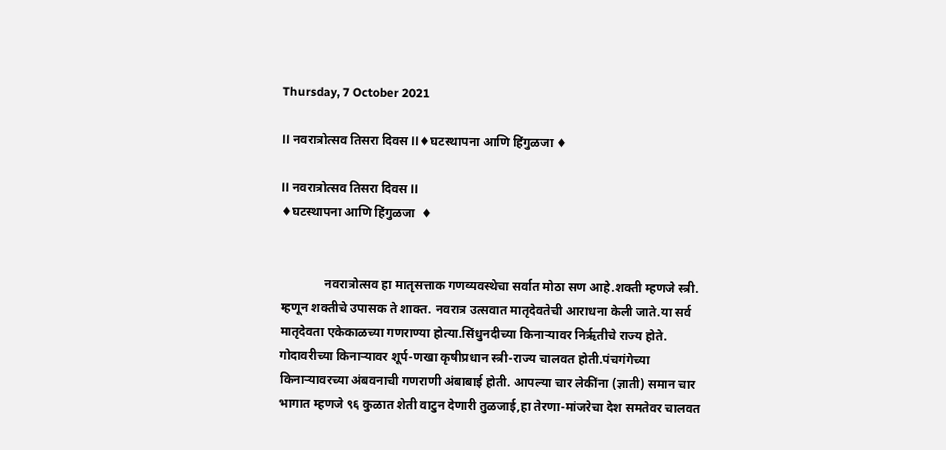Thursday, 7 October 2021

ll नवरात्रोत्सव तिसरा दिवस ll♦घटस्थापना आणि हिंगुळजा ♦

ll नवरात्रोत्सव तिसरा दिवस ll
♦घटस्थापना आणि हिंगुळजा  ♦


              नवरात्रोत्सव हा मातृसत्ताक गणव्यवस्थेचा सर्वात मोठा सण आहे.शक्ती म्हणजे स्त्री. म्हणून शक्तीचे उपासक ते शाक्त. नवरात्र उत्सवात मातृदेवतेची आराधना केली जाते.या सर्व मातृदेवता एकेकाळच्या गणराण्या होत्या.सिंधुनदीच्या किनाऱ्यावर निर्ऋतीचे राज्य होते. गोदावरीच्या किनाऱ्यावर शूर्प-णखा कृषीप्रधान स्त्री-राज्य चालवत होती.पंचगंगेच्या किनाऱ्यावरच्या अंबवनाची गणराणी अंबाबाई होती. आपल्या चार लेकींना (ज्ञाती) समान चार भागात म्हणजे ९६ कुळात शेती वाटुन देणारी तुळजाई,हा तेरणा-मांजरेचा देश समतेवर चालवत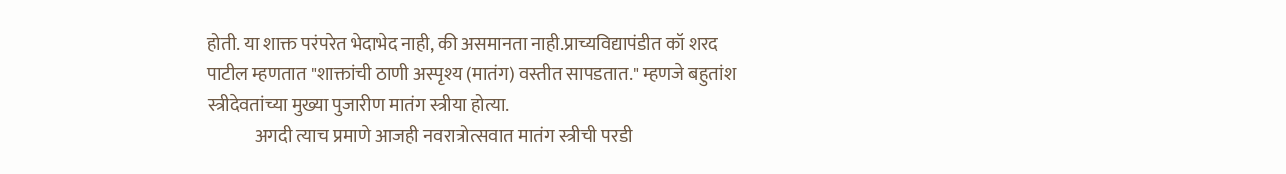होती. या शाक्त परंपरेत भेदाभेद नाही, की असमानता नाही.प्राच्यविद्यापंडीत कॉ शरद पाटील म्हणतात "शाक्तांची ठाणी अस्पृश्य (मातंग) वस्तीत सापडतात." म्हणजे बहुतांश स्त्रीदेवतांच्या मुख्या पुजारीण मातंग स्त्रीया होत्या.
             अगदी त्याच प्रमाणे आजही नवरात्रोत्सवात मातंग स्त्रीची परडी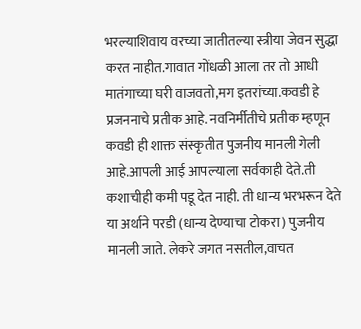भरल्याशिवाय वरच्या जातीतल्या स्त्रीया जेवन सुद्धा करत नाहीत.गावात गोंधळी आला तर तो आधी मातंगाच्या घरी वाजवतो,मग इतरांच्या.कवडी हे प्रजननाचे प्रतीक आहे. नवनिर्मीतीचे प्रतीक म्हणून कवडी ही शाक्त संस्कृतीत पुजनीय मानली गेली आहे.आपली आई आपल्याला सर्वकाही देते.ती कशाचीही कमी पडू देत नाही. ती धान्य भरभरून देते या अर्थाने परडी (धान्य देण्याचा टोकरा) पुजनीय मानली जाते. लेकरे जगत नसतील,वाचत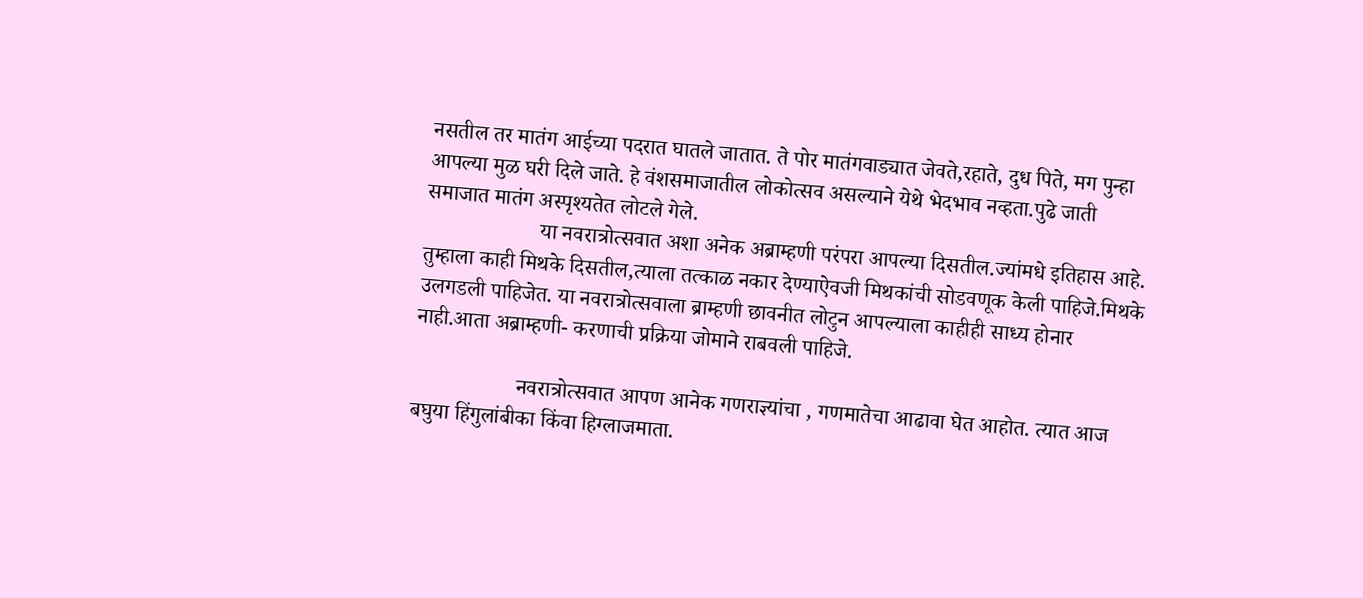नसतील तर मातंग आईच्या पदरात घातले जातात. ते पोर मातंगवाड्यात जेवते,रहाते, दुध पिते, मग पुन्हा आपल्या मुळ घरी दिले जाते. हे वंशसमाजातील लोकोत्सव असल्याने येथे भेदभाव नव्हता.पुढे जाती समाजात मातंग अस्पृश्यतेत लोटले गेले.
                     या नवरात्रोत्सवात अशा अनेक अब्राम्हणी परंपरा आपल्या दिसतील.ज्यांमधे इतिहास आहे. तुम्हाला काही मिथके दिसतील,त्याला तत्काळ नकार देण्याऐवजी मिथकांची सोडवणूक केली पाहिजे.मिथके उलगडली पाहिजेत. या नवरात्रोत्सवाला ब्राम्हणी छावनीत लोटुन आपल्याला काहीही साध्य होनार नाही.आता अब्राम्हणी- करणाची प्रक्रिया जोमाने राबवली पाहिजे.

                   नवरात्रोत्सवात आपण आनेक गणराज्ञ्यांचा , गणमातेचा आढावा घेत आहोत. त्यात आज बघुया हिंगुलांबीका किंवा हिग्लाजमाता.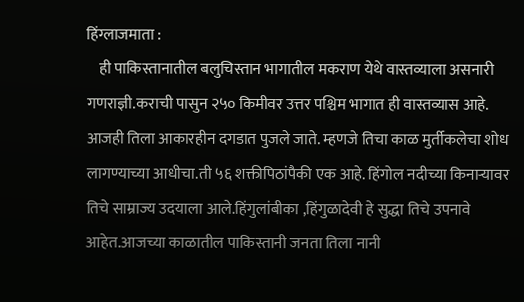हिंग्लाजमाता :
    ही पाकिस्तानातील बलुचिस्तान भागातील मकराण येथे वास्तव्याला असनारी गणराज्ञी.कराची पासुन २५० किमीवर उत्तर पश्चिम भागात ही वास्तव्यास आहे. आजही तिला आकारहीन दगडात पुजले जाते. म्हणजे तिचा काळ मुर्तीकलेचा शोध लागण्याच्या आधीचा.ती ५६ शक्तीपिठांपैकी एक आहे. हिंगोल नदीच्या किनाऱ्यावर तिचे साम्राज्य उदयाला आले.हिंगुलांबीका ,हिंगुळादेवी हे सुद्धा तिचे उपनावे आहेत.आजच्या काळातील पाकिस्तानी जनता तिला नानी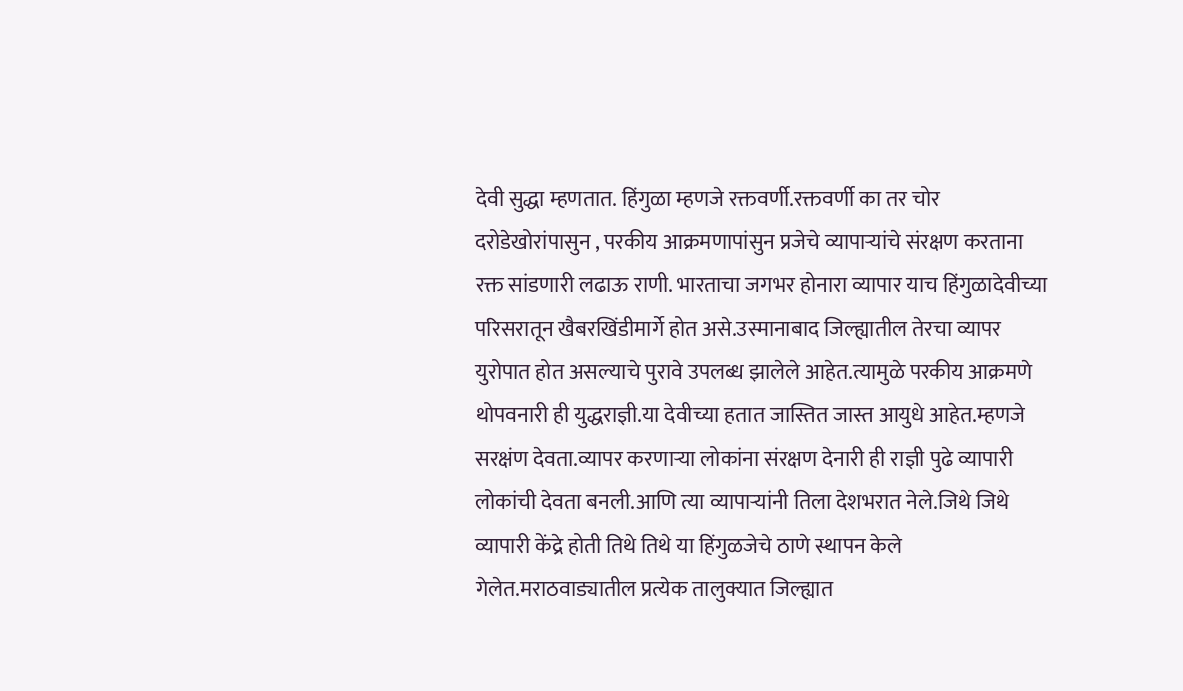देवी सुद्धा म्हणतात. हिंगुळा म्हणजे रक्तवर्णी.रक्तवर्णी का तर चोर दरोडेखोरांपासुन , परकीय आक्रमणापांसुन प्रजेचे व्यापाऱ्यांचे संरक्षण करताना रक्त सांडणारी लढाऊ राणी. भारताचा जगभर होनारा व्यापार याच हिंगुळादेवीच्या परिसरातून खैबरखिंडीमार्गे होत असे.उस्मानाबाद जिल्ह्यातील तेरचा व्यापर युरोपात होत असल्याचे पुरावे उपलब्ध झालेले आहेत.त्यामुळे परकीय आक्रमणे थोपवनारी ही युद्धराज्ञी.या देवीच्या हतात जास्तित जास्त आयुधे आहेत.म्हणजे सरक्षंण देवता.व्यापर करणाऱ्या लोकांना संरक्षण देनारी ही राज्ञी पुढे व्यापारी लोकांची देवता बनली.आणि त्या व्यापाऱ्यांनी तिला देशभरात नेले.जिथे जिथे व्यापारी केंद्रे होती तिथे तिथे या हिंगुळजेचे ठाणे स्थापन केले गेलेत.मराठवाड्यातील प्रत्येक तालुक्यात जिल्ह्यात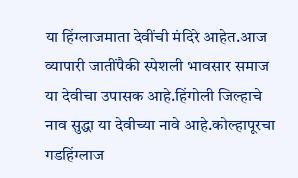या हिंग्लाजमाता देवींची मंदिरे आहेत.आज व्यापारी जातींपैकी स्पेशली भावसार समाज या देवीचा उपासक आहे.हिंगोली जिल्हाचे नाव सुद्धा या देवीच्या नावे आहे.कोल्हापूरचा गडहिंग्लाज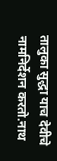तालुका सुद्धा याच देवीचे नामनिर्देशन करतो.नाथ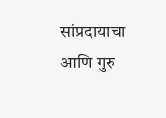सांप्रदायाचा आणि गुरु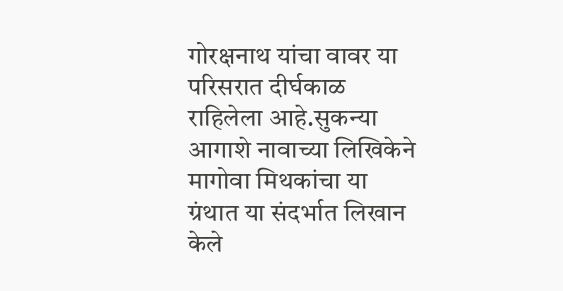गोरक्षनाथ यांचा वावर या परिसरात दीर्घकाळ राहिलेला आहे.सुकन्या आगाशे नावाच्या लिखिकेने मागोवा मिथकांचा या ग्रंथात या संदर्भात लिखान केले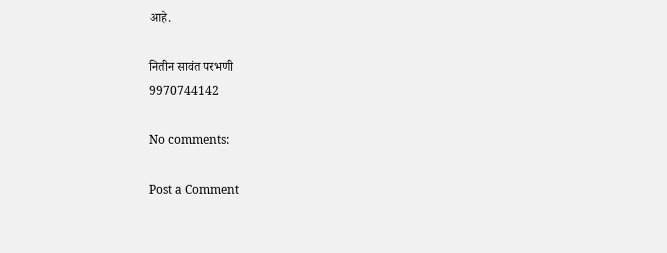आहे.

नितीन सावंत परभणी
9970744142

No comments:

Post a Comment